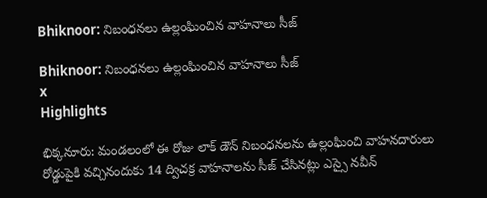Bhiknoor: నిబంధనలు ఉల్లంఘించిన వాహనాలు సీజ్

Bhiknoor: నిబంధనలు ఉల్లంఘించిన వాహనాలు సీజ్
x
Highlights

భిక్కనూరు: మండలంలో ఈ రోజు లాక్ డౌన్ నిబంధనలను ఉల్లంఘించి వాహనదారులు రోడ్డుపైకి వచ్చినందుకు 14 ద్విచక్ర వాహనాలను సీజ్ చేసినట్లు ఎస్సై నవీన్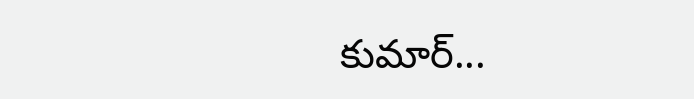కుమార్...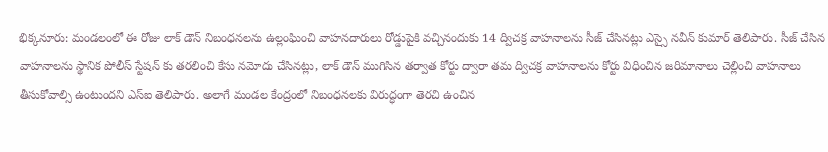భిక్కనూరు: మండలంలో ఈ రోజు లాక్ డౌన్ నిబంధనలను ఉల్లంఘించి వాహనదారులు రోడ్డుపైకి వచ్చినందుకు 14 ద్విచక్ర వాహనాలను సీజ్ చేసినట్లు ఎస్సై నవీన్ కుమార్ తెలిపారు. సీజ్ చేసిన వాహనాలను స్థానిక పోలీస్ స్టేషన్ కు తరలించి కేసు నమోదు చేసినట్లు, లాక్ డౌన్ ముగిసిన తర్వాత కోర్టు ద్వారా తమ ద్విచక్ర వాహనాలను కోర్టు విధించిన జరిమానాలు చెల్లించి వాహనాలు తీసుకోవాల్సి ఉంటుందని ఎస్ఐ తెలిపారు. అలాగే మండల కేంద్రంలో నిబంధనలకు విరుద్ధంగా తెరచి ఉంచిన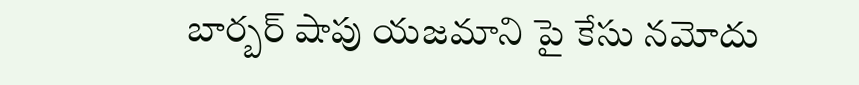బార్బర్ షాపు యజమాని పై కేసు నమోదు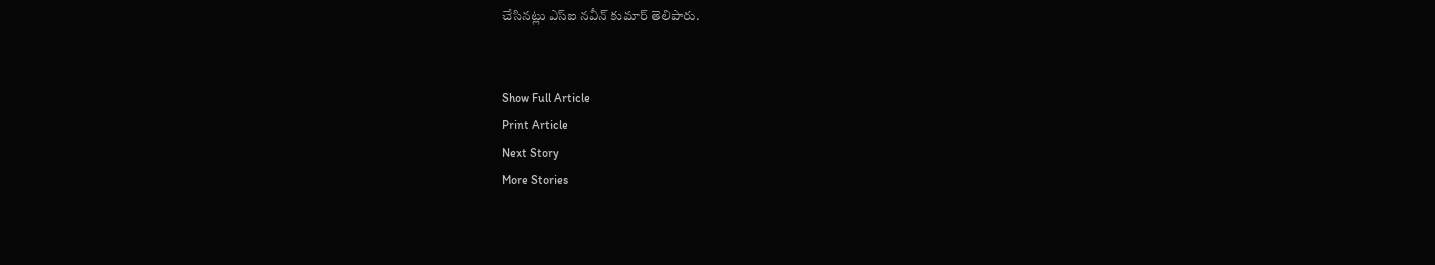చేసినట్లు ఎస్ఐ నవీన్ కుమార్ తెలిపారు.


Show Full Article
Print Article
Next Story
More Stories